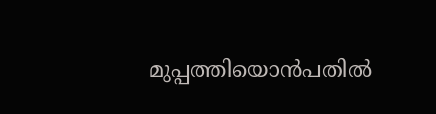മുപ്പത്തിയൊൻപതിൽ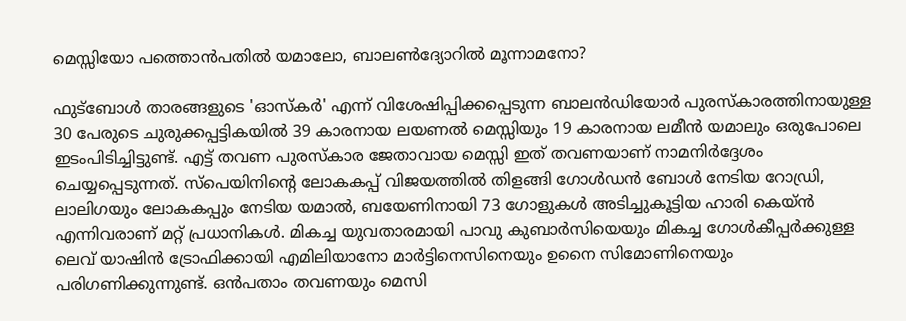മെസ്സിയോ പത്തൊൻപതിൽ യമാലോ, ബാലൺദ്യോറിൽ മൂന്നാമനോ?

ഫുട്ബോൾ താരങ്ങളുടെ 'ഓസ്കർ' എന്ന് വിശേഷിപ്പിക്കപ്പെടുന്ന ബാലൻഡിയോർ പുരസ്കാരത്തിനായുള്ള 30 പേരുടെ ചുരുക്കപ്പട്ടികയിൽ 39 കാരനായ ലയണൽ മെസ്സിയും 19 കാരനായ ലമീൻ യമാലും ഒരുപോലെ ഇടംപിടിച്ചിട്ടുണ്ട്. എട്ട് തവണ പുരസ്കാര ജേതാവായ മെസ്സി ഇത് തവണയാണ് നാമനിർദ്ദേശം ചെയ്യപ്പെടുന്നത്. സ്പെയിനിന്റെ ലോകകപ്പ് വിജയത്തിൽ തിളങ്ങി ഗോൾഡൻ ബോൾ നേടിയ റോഡ്രി, ലാലിഗയും ലോകകപ്പും നേടിയ യമാൽ, ബയേണിനായി 73 ഗോളുകൾ അടിച്ചുകൂട്ടിയ ഹാരി കെയ്ൻ  എന്നിവരാണ് മറ്റ് പ്രധാനികൾ. മികച്ച യുവതാരമായി പാവു കുബാർസിയെയും മികച്ച ഗോൾകീപ്പർക്കുള്ള ലെവ് യാഷിൻ ട്രോഫിക്കായി എമിലിയാനോ മാർട്ടിനെസിനെയും ഉനൈ സിമോണിനെയും പരിഗണിക്കുന്നുണ്ട്. ഒൻപതാം തവണയും മെസി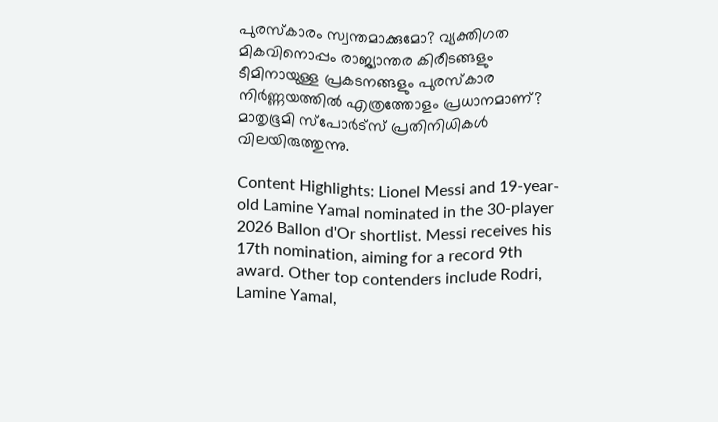പുരസ്കാരം സ്വന്തമാക്കുമോ? വ്യക്തിഗത മികവിനൊപ്പം രാജ്യാന്തര കിരീടങ്ങളും ടീമിനായുള്ള പ്രകടനങ്ങളും പുരസ്കാര നിർണ്ണയത്തിൽ എത്രത്തോളം പ്രധാനമാണ്? മാതൃഭൂമി സ്പോർട്സ് പ്രതിനിധികൾ വിലയിരുത്തുന്നു.

Content Highlights: Lionel Messi and 19-year-old Lamine Yamal nominated in the 30-player 2026 Ballon d'Or shortlist. Messi receives his 17th nomination, aiming for a record 9th award. Other top contenders include Rodri, Lamine Yamal,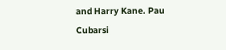and Harry Kane. Pau Cubarsi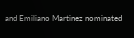and Emiliano Martinez nominated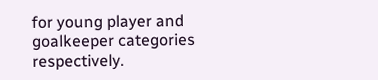for young player and goalkeeper categories respectively.